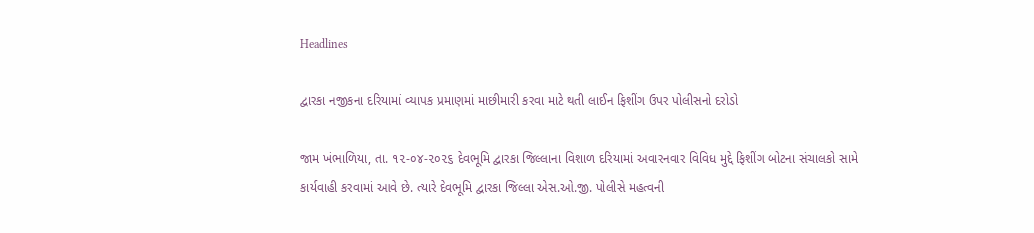Headlines

દ્વારકા નજીકના દરિયામાં વ્યાપક પ્રમાણમાં માછીમારી કરવા માટે થતી લાઈન ફિશીંગ ઉપર પોલીસનો દરોડો

જામ ખંભાળિયા, તા. ૧૨-૦૪-૨૦૨૬ દેવભૂમિ દ્વારકા જિલ્લાના વિશાળ દરિયામાં અવારનવાર વિવિધ મુદ્દે ફિશીંગ બોટના સંચાલકો સામે કાર્યવાહી કરવામાં આવે છે. ત્યારે દેવભૂમિ દ્વારકા જિલ્લા એસ.ઓ.જી. પોલીસે મહત્વની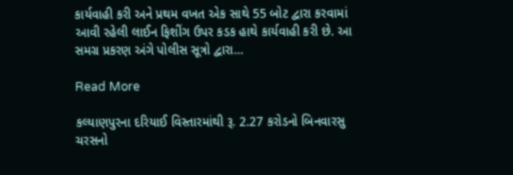કાર્યવાહી કરી અને પ્રથમ વખત એક સાથે 55 બોટ દ્વારા કરવામાં આવી રહેલી લાઈન ફિશીંગ ઉપર કડક હાથે કાર્યવાહી કરી છે. આ સમગ્ર પ્રકરણ અંગે પોલીસ સૂત્રો દ્વારા…

Read More

કલ્યાણપુરના દરિયાઈ વિસ્તારમાંથી રૂ. 2.27 કરોડનો બિનવારસુ ચરસનો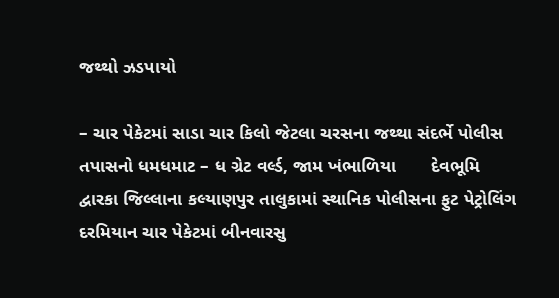જથ્થો ઝડપાયો

– ચાર પેકેટમાં સાડા ચાર કિલો જેટલા ચરસના જથ્થા સંદર્ભે પોલીસ તપાસનો ધમધમાટ – ધ ગ્રેટ વર્લ્ડ, જામ ખંભાળિયા       દેવભૂમિ દ્વારકા જિલ્લાના કલ્યાણપુર તાલુકામાં સ્થાનિક પોલીસના ફુટ પેટ્રોલિંગ દરમિયાન ચાર પેકેટમાં બીનવારસુ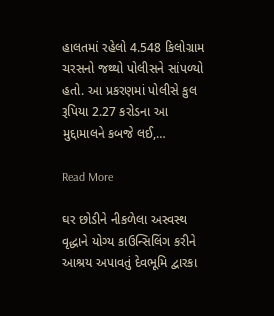હાલતમાં રહેલો 4.548 કિલોગ્રામ ચરસનો જથ્થો પોલીસને સાંપળ્યો હતો. આ પ્રકરણમાં પોલીસે કુલ રૂપિયા 2.27 કરોડના આ મુદ્દામાલને કબજે લઈ,…

Read More

ઘર છોડીને નીકળેલા અસ્વસ્થ વૃદ્ધાને યોગ્ય કાઉન્સિલિંગ કરીને આશ્રય અપાવતું દેવભૂમિ દ્વારકા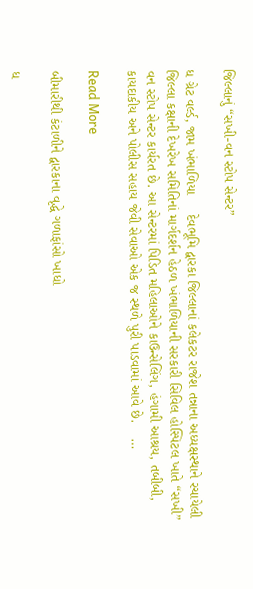જિલ્લાનું “સખી-વન સ્ટોપ સેન્ટર”

ધ ગ્રેટ વર્લ્ડ, જામ ખંભાળિયા     દેવભૂમિ દ્વારકા જિલ્લાનાં કલેકટર રાજેશ તન્નાના અધ્યક્ષસ્થાને રચાયેલી જિલ્લા કક્ષાની દેખરેખ સમિતિનાં માર્ગદર્શન હેઠળ ખંભાળિયાની સરકારી સિવિલ હોસ્પિટલ ખાતે “સખી” વન સ્ટોપ સેન્ટર કાર્યરત છે. આ સેન્ટરમાં પિડિત મહિલાઓને કાઉન્સેલિંગ, હંગામી આશ્રય, તબીબી, કાયદાકીય અને પોલીસ સહાય જેવી સેવાઓ એક જ સ્થળે પુરી પાડવામાં આવે છે.    …

Read More

બીમારીથી કંટાળીને દ્વારકાના વૃદ્ધે ગળાફાંસો ખાધો

ધ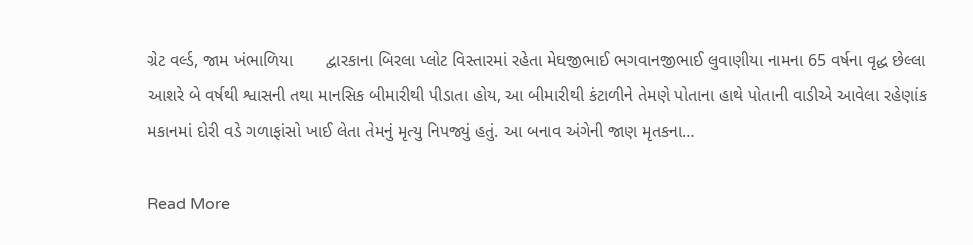ગ્રેટ વર્લ્ડ, જામ ખંભાળિયા       દ્વારકાના બિરલા પ્લોટ વિસ્તારમાં રહેતા મેઘજીભાઈ ભગવાનજીભાઈ લુવાણીયા નામના 65 વર્ષના વૃદ્ધ છેલ્લા આશરે બે વર્ષથી શ્વાસની તથા માનસિક બીમારીથી પીડાતા હોય, આ બીમારીથી કંટાળીને તેમણે પોતાના હાથે પોતાની વાડીએ આવેલા રહેણાંક મકાનમાં દોરી વડે ગળાફાંસો ખાઈ લેતા તેમનું મૃત્યુ નિપજ્યું હતું. આ બનાવ અંગેની જાણ મૃતકના…

Read More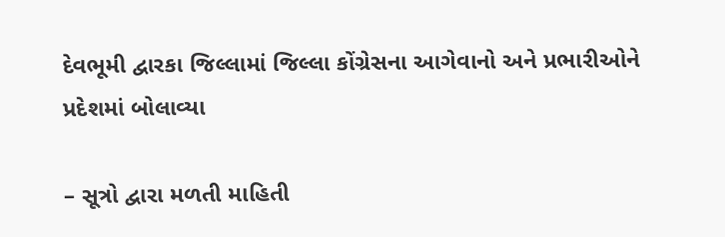દેવભૂમી દ્વારકા જિલ્લામાં જિલ્લા કોંગ્રેસના આગેવાનો અને પ્રભારીઓને પ્રદેશમાં બોલાવ્યા

– સૂત્રો દ્વારા મળતી માહિતી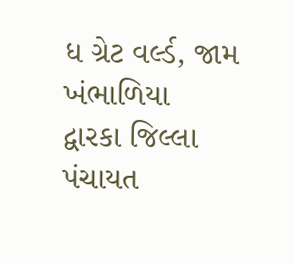ધ ગ્રેટ વર્લ્ડ, જામ ખંભાળિયા       દ્વારકા જિલ્લા પંચાયત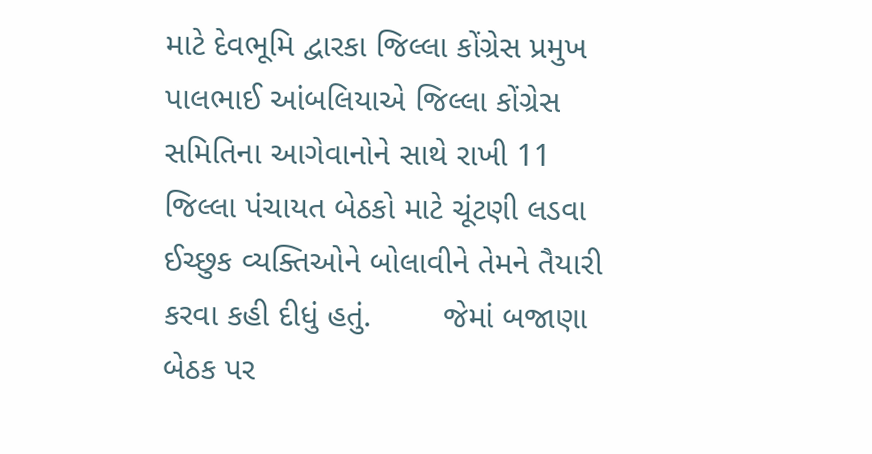માટે દેવભૂમિ દ્વારકા જિલ્લા કોંગ્રેસ પ્રમુખ પાલભાઈ આંબલિયાએ જિલ્લા કોંગ્રેસ સમિતિના આગેવાનોને સાથે રાખી 11 જિલ્લા પંચાયત બેઠકો માટે ચૂંટણી લડવા ઈચ્છુક વ્યક્તિઓને બોલાવીને તેમને તૈયારી કરવા કહી દીધું હતું.        જેમાં બજાણા બેઠક પર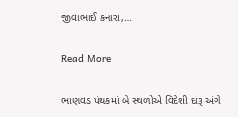જીવાભાઈ કનારા,…

Read More

ભાણવડ પંથકમાં બે સ્થળોએ વિદેશી દારૂ અંગે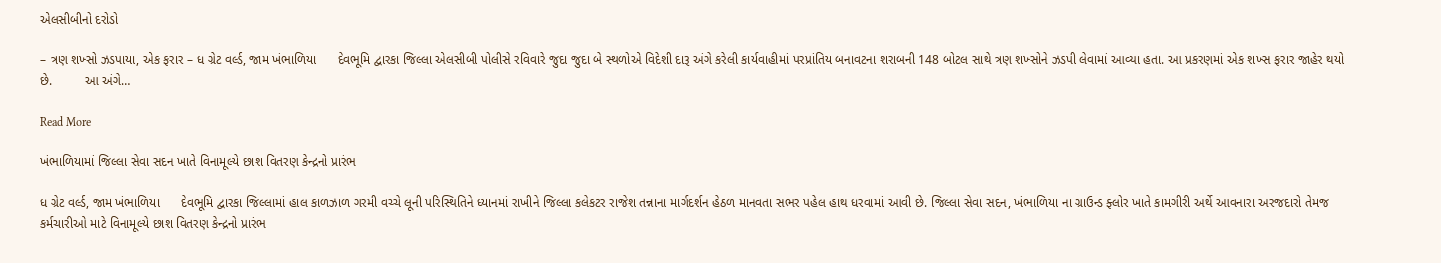એલસીબીનો દરોડો

– ત્રણ શખ્સો ઝડપાયા, એક ફરાર – ધ ગ્રેટ વર્લ્ડ, જામ ખંભાળિયા      દેવભૂમિ દ્વારકા જિલ્લા એલસીબી પોલીસે રવિવારે જુદા જુદા બે સ્થળોએ વિદેશી દારૂ અંગે કરેલી કાર્યવાહીમાં પરપ્રાંતિય બનાવટના શરાબની 148 બોટલ સાથે ત્રણ શખ્સોને ઝડપી લેવામાં આવ્યા હતા. આ પ્રકરણમાં એક શખ્સ ફરાર જાહેર થયો છે.         આ અંગે…

Read More

ખંભાળિયામાં જિલ્લા સેવા સદન ખાતે વિનામૂલ્યે છાશ વિતરણ કેન્દ્રનો પ્રારંભ

ધ ગ્રેટ વર્લ્ડ, જામ ખંભાળિયા      દેવભૂમિ દ્વારકા જિલ્લામાં હાલ કાળઝાળ ગરમી વચ્ચે લૂની પરિસ્થિતિને ધ્યાનમાં રાખીને જિલ્લા કલેકટર રાજેશ તન્નાના માર્ગદર્શન હેઠળ માનવતા સભર પહેલ હાથ ધરવામાં આવી છે. જિલ્લા સેવા સદન, ખંભાળિયા ના ગ્રાઉન્ડ ફ્લોર ખાતે કામગીરી અર્થે આવનારા અરજદારો તેમજ કર્મચારીઓ માટે વિનામૂલ્યે છાશ વિતરણ કેન્દ્રનો પ્રારંભ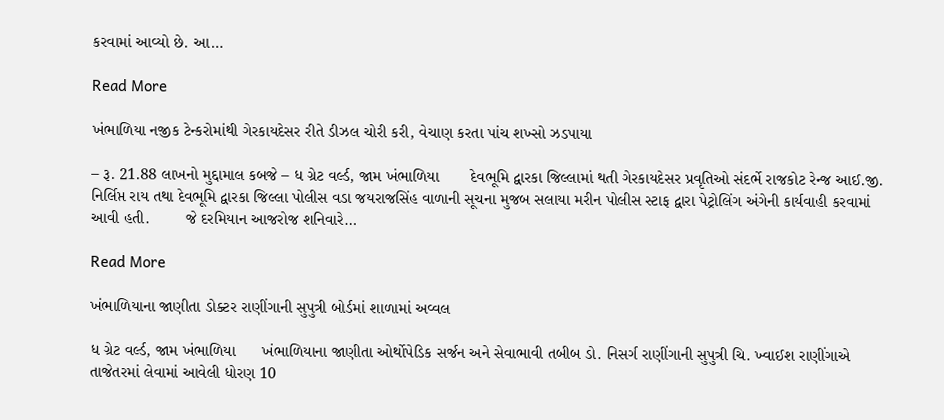કરવામાં આવ્યો છે. આ…

Read More

ખંભાળિયા નજીક ટેન્કરોમાંથી ગેરકાયદેસર રીતે ડીઝલ ચોરી કરી, વેચાણ કરતા પાંચ શખ્સો ઝડપાયા

– રૂ. 21.88 લાખનો મુદ્દામાલ કબજે – ધ ગ્રેટ વર્લ્ડ, જામ ખંભાળિયા       દેવભૂમિ દ્વારકા જિલ્લામાં થતી ગેરકાયદેસર પ્રવૃતિઓ સંદર્ભે રાજકોટ રેન્જ આઈ.જી. નિર્લિપ્ત રાય તથા દેવભૂમિ દ્વારકા જિલ્લા પોલીસ વડા જયરાજસિંહ વાળાની સૂચના મુજબ સલાયા મરીન પોલીસ સ્ટાફ દ્વારા પેટ્રોલિંગ અંગેની કાર્યવાહી કરવામાં આવી હતી.        જે દરમિયાન આજરોજ શનિવારે…

Read More

ખંભાળિયાના જાણીતા ડોક્ટર રાણીંગાની સુપુત્રી બોર્ડમાં શાળામાં અવ્વલ

ધ ગ્રેટ વર્લ્ડ, જામ ખંભાળિયા      ખંભાળિયાના જાણીતા ઓર્થોપેડિક સર્જન અને સેવાભાવી તબીબ ડો. નિસર્ગ રાણીંગાની સુપુત્રી ચિ. ખ્વાઈશ રાણીંગાએ તાજેતરમાં લેવામાં આવેલી ધોરણ 10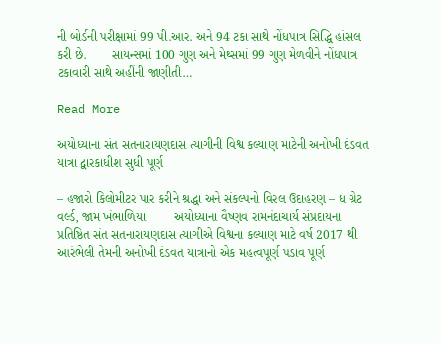ની બોર્ડની પરીક્ષામાં 99 પી.આર. અને 94 ટકા સાથે નોંધપાત્ર સિદ્ધિ હાંસલ કરી છે.       સાયન્સમાં 100 ગુણ અને મેથ્સમાં 99 ગુણ મેળવીને નોંધપાત્ર ટકાવારી સાથે અહીંની જાણીતી…

Read More

અયોધ્યાના સંત સતનારાયણદાસ ત્યાગીની વિશ્વ કલ્યાણ માટેની અનોખી દંડવત યાત્રા દ્વારકાધીશ સુધી પૂર્ણ

– હજારો કિલોમીટર પાર કરીને શ્રદ્ધા અને સંકલ્પનો વિરલ ઉદાહરણ – ધ ગ્રેટ વર્લ્ડ, જામ ખંભાળિયા        અયોધ્યાના વૈષ્ણવ રામનંદાચાર્ય સંપ્રદાયના પ્રતિષ્ઠિત સંત સતનારાયણદાસ ત્યાગીએ વિશ્વના કલ્યાણ માટે વર્ષ 2017 થી આરંભેલી તેમની અનોખી દંડવત યાત્રાનો એક મહત્વપૂર્ણ પડાવ પૂર્ણ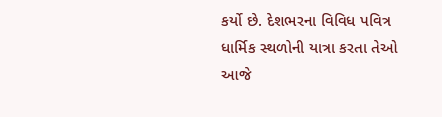કર્યો છે. દેશભરના વિવિધ પવિત્ર ધાર્મિક સ્થળોની યાત્રા કરતા તેઓ આજે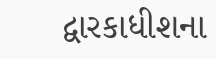દ્વારકાધીશના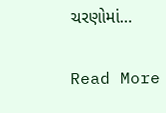ચરણોમાં…

Read More